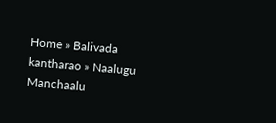Home » Balivada kantharao » Naalugu Manchaalu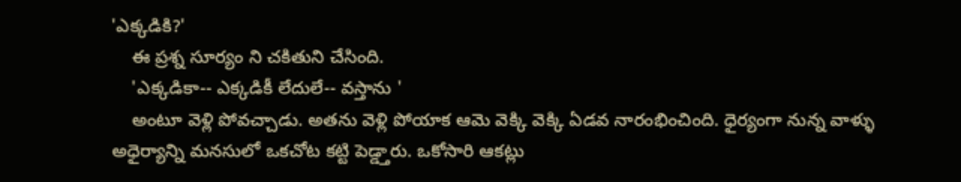'ఎక్కడికి?'
    ఈ ప్రశ్న సూర్యం ని చకితుని చేసింది.
    'ఎక్కడికా-- ఎక్కడికీ లేదులే-- వస్తాను '
    అంటూ వెళ్లి పోవచ్చాడు. అతను వెళ్లి పోయాక ఆమె వెక్కి వెక్కి ఏడవ నారంభించింది. ధైర్యంగా నున్న వాళ్ళు అధైర్యాన్ని మనసులో ఒకచోట కట్టి పెడ్డ్తారు. ఒకోసారి ఆకట్లు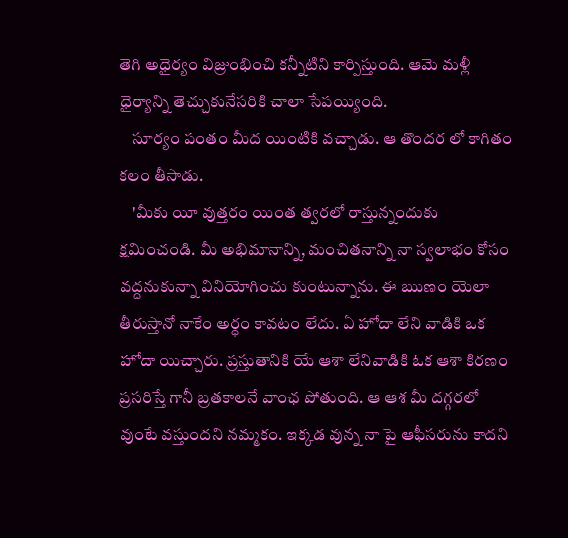తెగి అధైర్యం విజ్రుంభించి కన్నీటిని కార్పిస్తుంది. ఆమె మళ్లీ ధైర్యాన్ని తెచ్చుకునేసరికి చాలా సేపయ్యింది.
    సూర్యం పంతం మీద యింటికి వచ్చాడు. ఆ తొందర లో కాగితం కలం తీసాడు.
    'మీకు యీ వుత్తరం యింత త్వరలో రాస్తున్నందుకు క్షమించండి. మీ అభిమానాన్ని, మంచితనాన్ని నా స్వలాభం కోసం  వద్దనుకున్నా వినియోగించు కుంటున్నాను. ఈ ఋణం యెలా తీరుస్తానో నాకేం అర్ధం కావటం లేదు. ఏ హోదా లేని వాడికి ఒక హోదా యిచ్చారు. ప్రస్తుతానికి యే ఆశా లేనివాడికి ఓక ఆశా కిరణం ప్రసరిస్తే గానీ బ్రతకాలనే వాంఛ పోతుంది. ఆ ఆశ మీ దగ్గరలో వుంటే వస్తుందని నమ్మకం. ఇక్కడ వున్న నా పై ఆఫీసరును కాదని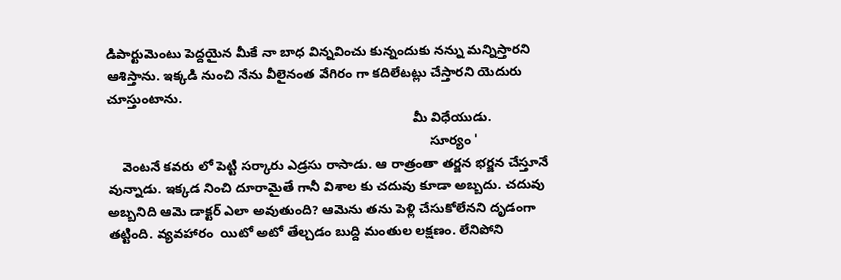డిపార్టుమెంటు పెద్దయైన మీకే నా బాధ విన్నవించు కున్నందుకు నన్ను మన్నిస్తారని ఆశిస్తాను. ఇక్కడి నుంచి నేను వీలైనంత వేగిరం గా కదిలేటట్లు చేస్తారని యెదురు చూస్తుంటాను.
                                                                                   మీ విధేయుడు.
                                                                                        సూర్యం '
    వెంటనే కవరు లో పెట్టి సర్కారు ఎడ్రసు రాసాడు. ఆ రాత్రంతా తర్జన భర్జన చేస్తూనే వున్నాడు. ఇక్కడ నించి దూరామైతే గానీ విశాల కు చదువు కూడా అబ్బదు. చదువు అబ్బనిది ఆమె డాక్టర్ ఎలా అవుతుంది? ఆమెను తను పెళ్లి చేసుకోలేనని దృడంగా తట్టింది. వ్యవహారం  యిటో అటో తేల్చడం బుద్ది మంతుల లక్షణం. లేనిపోని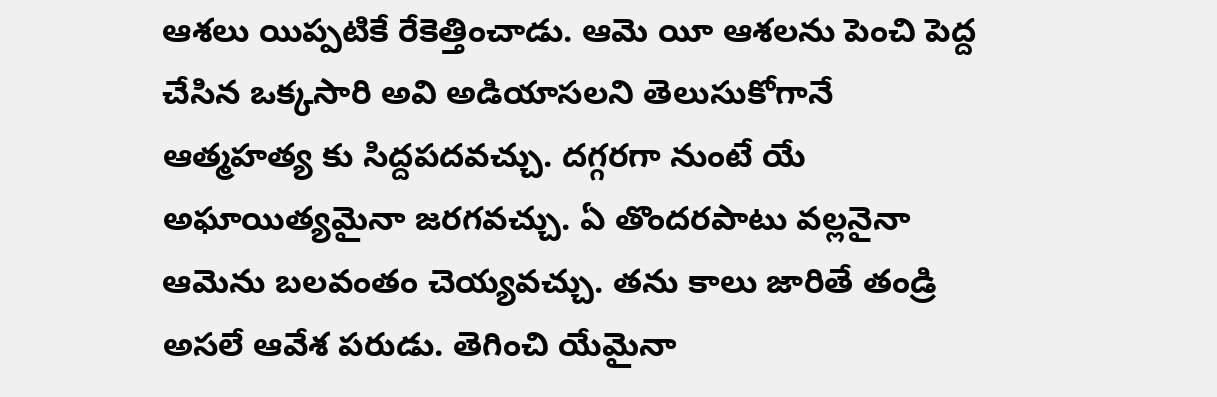ఆశలు యిప్పటికే రేకెత్తించాడు. ఆమె యీ ఆశలను పెంచి పెద్ద చేసిన ఒక్కసారి అవి అడియాసలని తెలుసుకోగానే ఆత్మహత్య కు సిద్దపదవచ్చు. దగ్గరగా నుంటే యే అఘాయిత్యమైనా జరగవచ్చు. ఏ తొందరపాటు వల్లనైనా ఆమెను బలవంతం చెయ్యవచ్చు. తను కాలు జారితే తండ్రి అసలే ఆవేశ పరుడు. తెగించి యేమైనా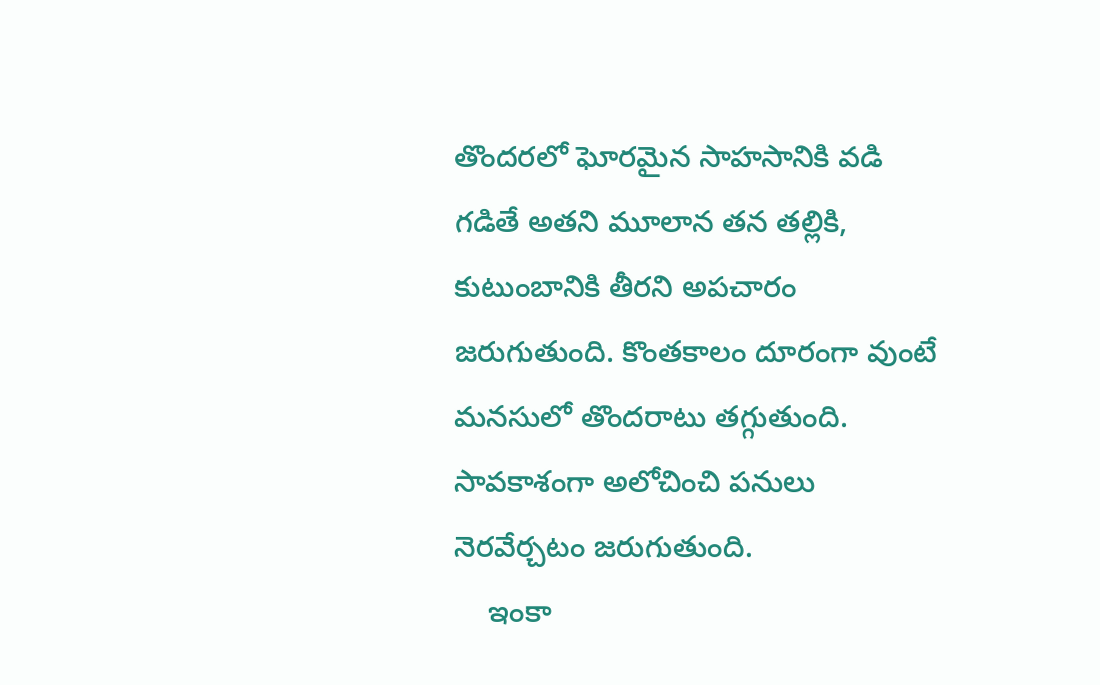తొందరలో ఘోరమైన సాహసానికి వడి గడితే అతని మూలాన తన తల్లికి, కుటుంబానికి తీరని అపచారం జరుగుతుంది. కొంతకాలం దూరంగా వుంటే మనసులో తొందరాటు తగ్గుతుంది. సావకాశంగా అలోచించి పనులు నెరవేర్చటం జరుగుతుంది.
    ఇంకా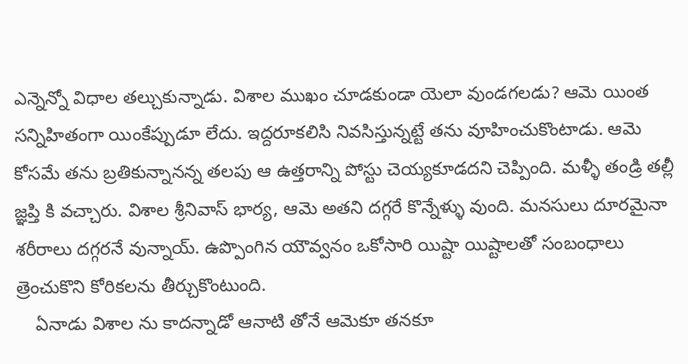ఎన్నెన్నో విధాల తల్చుకున్నాడు. విశాల ముఖం చూడకుండా యెలా వుండగలడు? ఆమె యింత సన్నిహితంగా యింకేప్పుడూ లేదు. ఇద్దరూకలిసి నివసిస్తున్నట్టే తను వూహించుకొంటాడు. ఆమె కోసమే తను బ్రతికున్నానన్న తలపు ఆ ఉత్తరాన్ని పోస్టు చెయ్యకూడదని చెప్పింది. మళ్ళీ తండ్రి తల్లీ జ్ఞప్తి కి వచ్చారు. విశాల శ్రీనివాస్ భార్య, ఆమె అతని దగ్గరే కొన్నేళ్ళు వుంది. మనసులు దూరమైనా శరీరాలు దగ్గరనే వున్నాయ్. ఉప్పొంగిన యౌవ్వనం ఒకోసారి యిష్టా యిష్టాలతో సంబంధాలు త్రెంచుకొని కోరికలను తీర్చుకొంటుంది.
    ఏనాడు విశాల ను కాదన్నాడో ఆనాటి తోనే ఆమెకూ తనకూ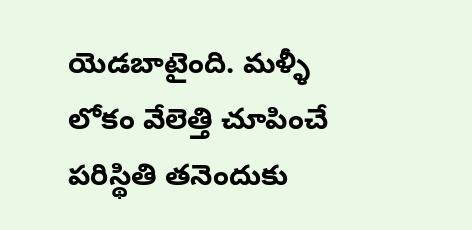యెడబాటైంది. మళ్ళీ లోకం వేలెత్తి చూపించే పరిస్థితి తనెందుకు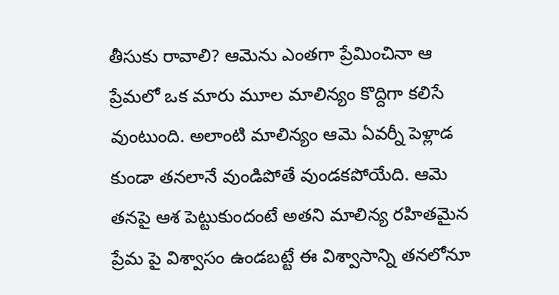తీసుకు రావాలి? ఆమెను ఎంతగా ప్రేమించినా ఆ ప్రేమలో ఒక మారు మూల మాలిన్యం కొద్దిగా కలిసే వుంటుంది. అలాంటి మాలిన్యం ఆమె ఏవర్నీ పెళ్లాడ కుండా తనలానే వుండిపోతే వుండకపోయేది. ఆమె తనపై ఆశ పెట్టుకుందంటే అతని మాలిన్య రహితమైన ప్రేమ పై విశ్వాసం ఉండబట్టే ఈ విశ్వాసాన్ని తనలోనూ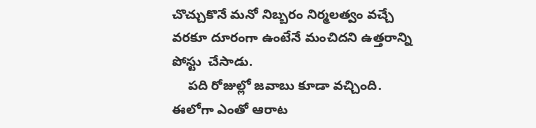చొచ్చుకొనే మనో నిబ్బరం నిర్మలత్వం వచ్చే వరకూ దూరంగా ఉంటేనే మంచిదని ఉత్తరాన్ని పోస్టు  చేసాడు.
    పది రోజుల్లో జవాబు కూడా వచ్చింది. ఈలోగా ఎంతో ఆరాట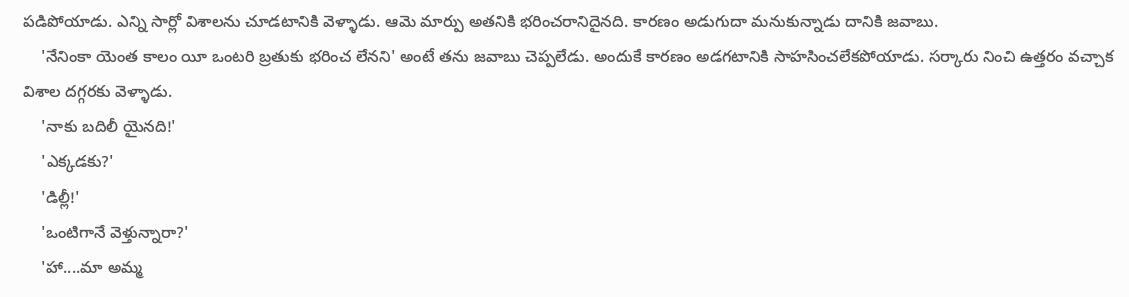పడిపోయాడు. ఎన్ని సార్లో విశాలను చూడటానికి వెళ్ళాడు. ఆమె మార్పు అతనికి భరించరానిదైనది. కారణం అడుగుదా మనుకున్నాడు దానికి జవాబు.
    'నేనింకా యెంత కాలం యీ ఒంటరి బ్రతుకు భరించ లేనని' అంటే తను జవాబు చెప్పలేడు. అందుకే కారణం అడగటానికి సాహసించలేకపోయాడు. సర్కారు నించి ఉత్తరం వచ్చాక విశాల దగ్గరకు వెళ్ళాడు.
    'నాకు బదిలీ యైనది!'
    'ఎక్కడకు?'
    'డిల్లీ!'
    'ఒంటిగానే వెళ్తున్నారా?'
    'హా....మా అమ్మ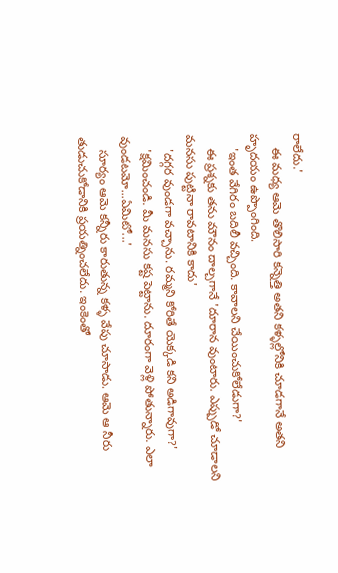రాలేదు.'
    ఈ మధ్య ఆమె తొలిసారి కన్నెత్తి అతని కళ్ళల్లోనికి చూడగానే అతని హృదయం ఉప్పొంగింది.
    'ఇంత వేగిరం బదిలీ వచ్చింది. కావాలని చేయించుకోలేడుగా?'
    ఈ ప్రశ్నకు తను మౌనం దాల్చగానే 'దూరాన వుంటారు. ఎప్పుడో చూడాలని మనసు పుట్టినా రావటానికి కాదు'
    'దగ్గర వుండగా వచ్చాను. రమ్మని కోరితే యెక్కడి కని అడిగావుగా?'
    'క్షమించండి. మీ మనసు కష్ట పెట్టాను. దూరంగా వెళ్లి పోతున్నారు. ఎలా వుండటమో...ఏమిటో...'
    సూర్యం ఆమె కన్నీరు కారుతున్న కళ్ళ వేపు చూసాడు. ఆమె ఆ నీరు తుడుచుకోడానికి ప్రయత్నించలేదు. ఇంకెంతో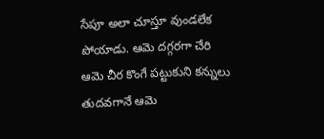సేపూ అలా చూస్తూ వుండలేక పోయాడు. ఆమె దగ్గరగా చేరి ఆమె చీర కొంగే పట్టుకుని కన్నులు తుదవగానే ఆమె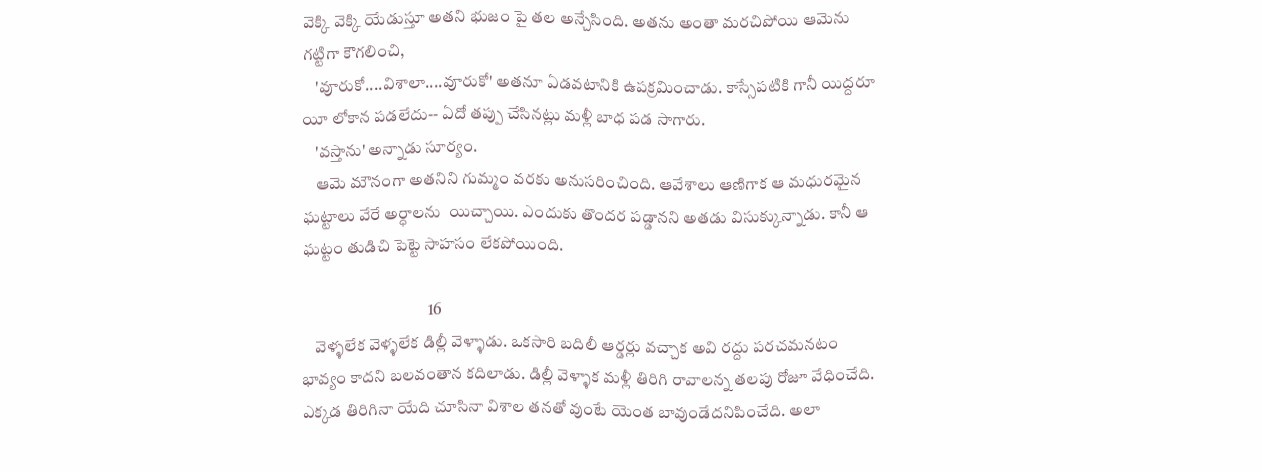వెక్కి వెక్కి యేడుస్తూ అతని భుజం పై తల అన్చేసింది. అతను అంతా మరచిపోయి ఆమెను గట్టిగా కౌగలించి,
    'వూరుకో....విశాలా....వూరుకో' అతనూ ఏడవటానికి ఉపక్రమించాడు. కాస్సేపటికి గానీ యిద్దరూ యీ లోకాన పడలేదు-- ఏదో తప్పు చేసినట్లు మళ్లీ బాధ పడ సాగారు.
    'వస్తాను' అన్నాడు సూర్యం.
    ఆమె మౌనంగా అతనిని గుమ్మం వరకు అనుసరించింది. ఆవేశాలు ఆణిగాక ఆ మధురమైన ఘట్టాలు వేరే అర్ధాలను  యిచ్చాయి. ఎందుకు తొందర పడ్డానని అతడు విసుక్కున్నాడు. కానీ ఆ ఘట్టం తుడిచి పెట్టె సాహసం లేకపోయింది.

                                      16
    వెళ్ళలేక వెళ్ళలేక డిల్లీ వెళ్ళాడు. ఒకసారి బదిలీ ఆర్డర్లు వచ్చాక అవి రద్దు పరచమనటం భావ్యం కాదని బలవంతాన కదిలాడు. డిల్లీ వెళ్ళాక మళ్లీ తిరిగి రావాలన్న తలపు రోజూ వేధించేది. ఎక్కడ తిరిగినా యేది చూసినా విశాల తనతో వుంటే యెంత బావుండేదనిపించేది. అలా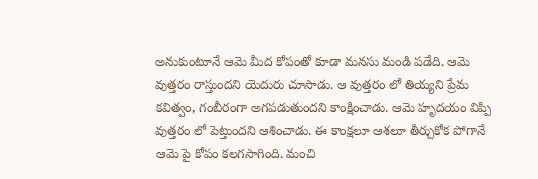అనుకుంటూనే ఆమె మీద కోపంతో కూడా మనసు మండి పడేది. ఆమె వుత్తరం రాస్తుందని యెదురు చూసాడు. ఆ వుత్తరం లో తియ్యని ప్రేమ కవిత్వం, గంబీరంగా అగపడుతుందని కాంక్షించాడు. ఆమె హృదయం విప్పి వుత్తరం లో పెట్తుందని ఆశించాడు. ఈ కాంక్షలూ ఆశలూ తీర్చుకోక పోగానే ఆమె పై కోపం కలగసాగింది. మంచి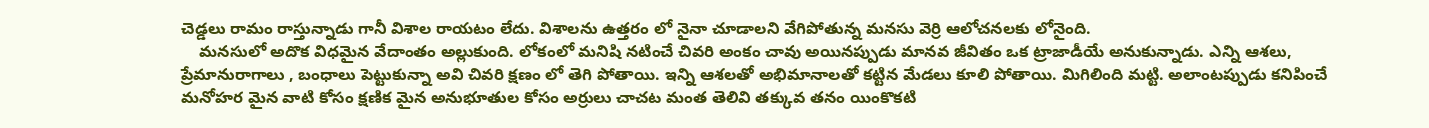చెడ్డలు రామం రాస్తున్నాడు గానీ విశాల రాయటం లేదు. విశాలను ఉత్తరం లో నైనా చూడాలని వేగిపోతున్న మనసు వెర్రి ఆలోచనలకు లోనైంది.
    మనసులో అదొక విధమైన వేదాంతం అల్లుకుంది. లోకంలో మనిషి నటించే చివరి అంకం చావు అయినప్పుడు మానవ జీవితం ఒక ట్రాజాడీయే అనుకున్నాడు. ఎన్ని ఆశలు, ప్రేమానురాగాలు , బంధాలు పెట్టుకున్నా అవి చివరి క్షణం లో తెగి పోతాయి. ఇన్ని ఆశలతో అభిమానాలతో కట్టిన మేడలు కూలి పోతాయి. మిగిలింది మట్టి. అలాంటప్పుడు కనిపించే మనోహర మైన వాటి కోసం క్షణిక మైన అనుభూతుల కోసం అర్రులు చాచట మంత తెలివి తక్కువ తనం యింకొకటి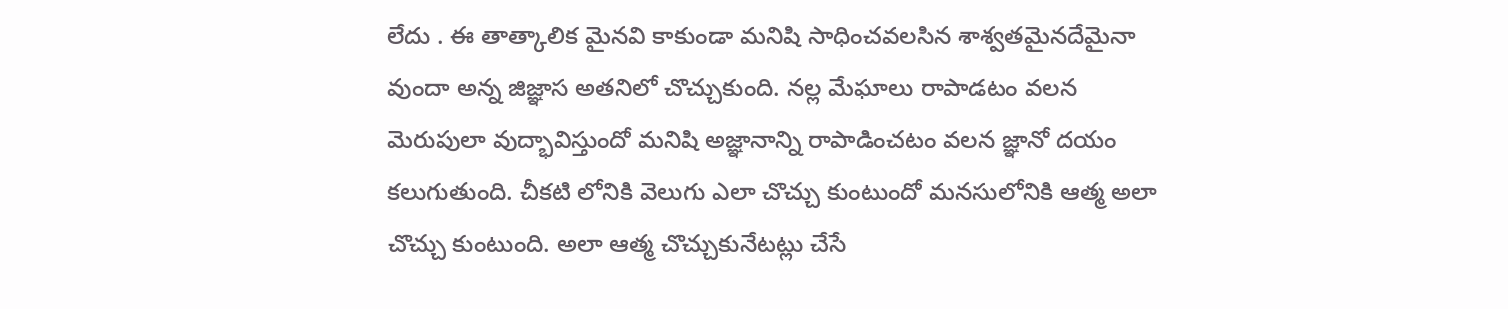లేదు . ఈ తాత్కాలిక మైనవి కాకుండా మనిషి సాధించవలసిన శాశ్వతమైనదేమైనా వుందా అన్న జిజ్ఞాస అతనిలో చొచ్చుకుంది. నల్ల మేఘాలు రాపాడటం వలన మెరుపులా వుద్భావిస్తుందో మనిషి అజ్ఞానాన్ని రాపాడించటం వలన జ్ఞానో దయం కలుగుతుంది. చీకటి లోనికి వెలుగు ఎలా చొచ్చు కుంటుందో మనసులోనికి ఆత్మ అలా చొచ్చు కుంటుంది. అలా ఆత్మ చొచ్చుకునేటట్లు చేసే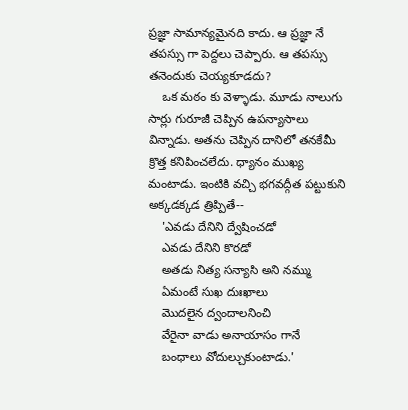ప్రజ్ఞా సామాన్యమైనది కాదు. ఆ ప్రజ్ఞా నే తపస్సు గా పెద్దలు చెప్పారు. ఆ తపస్సు తనెందుకు చెయ్యకూడదు?
    ఒక మఠం కు వెళ్ళాడు. మూడు నాలుగు సార్లు గురూజీ చెప్పిన ఉపన్యాసాలు విన్నాడు. అతను చెప్పిన దానిలో తనకేమీ క్రొత్త కనిపించలేదు. ధ్యానం ముఖ్య మంటాడు. ఇంటికి వచ్చి భగవద్గీత పట్టుకుని అక్కడక్కడ త్రిప్పితే--
    'ఎవడు దేనిని ద్వేషించడో
    ఎవడు దేనిని కొరడో
    అతడు నిత్య సన్యాసి అని నమ్ము
    ఏమంటే సుఖ దుఃఖాలు
    మొదలైన ద్వందాలనించి
    వేరైనా వాడు అనాయాసం గానే
    బంధాలు వోదుల్చుకుంటాడు.'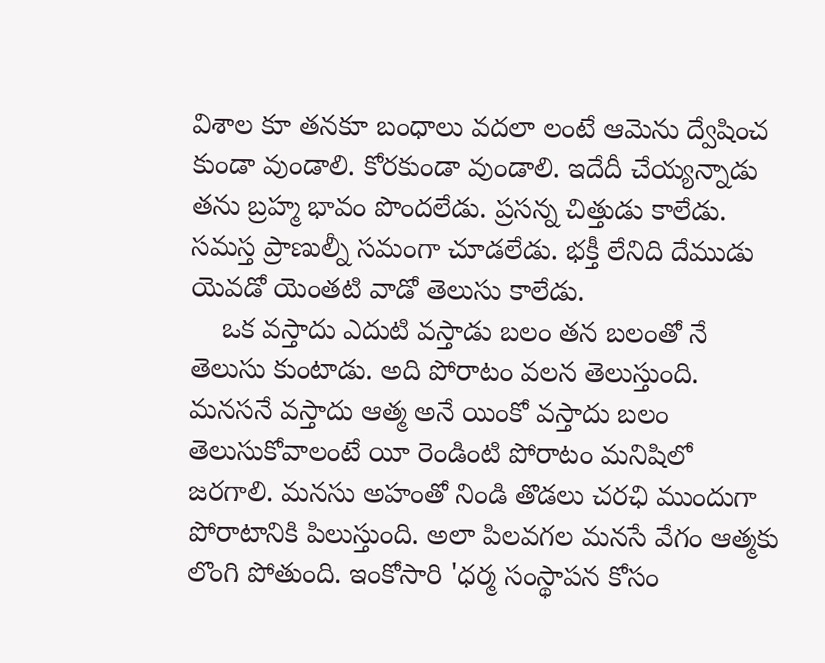విశాల కూ తనకూ బంధాలు వదలా లంటే ఆమెను ద్వేషించ కుండా వుండాలి. కోరకుండా వుండాలి. ఇదేదీ చేయ్యన్నాడు తను బ్రహ్మ భావం పొందలేడు. ప్రసన్న చిత్తుడు కాలేడు. సమస్త ప్రాణుల్నీ సమంగా చూడలేడు. భక్తీ లేనిది దేముడు యెవడో యెంతటి వాడో తెలుసు కాలేడు.
    ఒక వస్తాదు ఎదుటి వస్తాడు బలం తన బలంతో నే తెలుసు కుంటాడు. అది పోరాటం వలన తెలుస్తుంది. మనసనే వస్తాదు ఆత్మ అనే యింకో వస్తాదు బలం తెలుసుకోవాలంటే యీ రెండింటి పోరాటం మనిషిలో జరగాలి. మనసు అహంతో నిండి తొడలు చరఛి ముందుగా పోరాటానికి పిలుస్తుంది. అలా పిలవగల మనసే వేగం ఆత్మకు లొంగి పోతుంది. ఇంకోసారి 'ధర్మ సంస్థాపన కోసం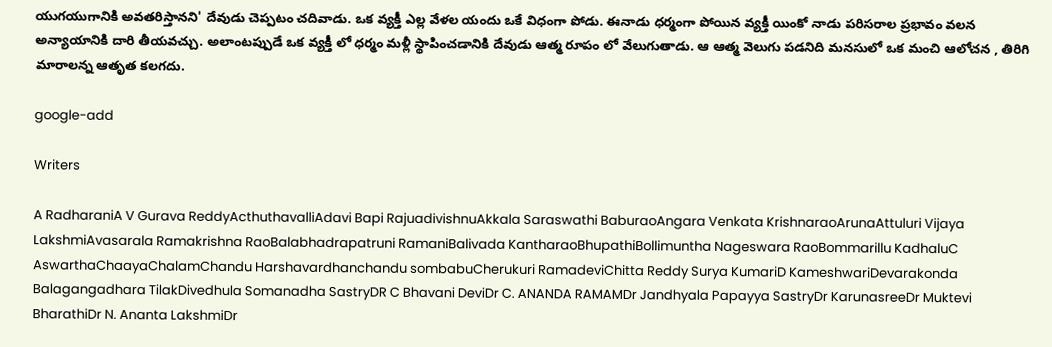యుగయుగానికి అవతరిస్తానని' దేవుడు చెప్పటం చదివాడు. ఒక వ్యక్తీ ఎల్ల వేళల యందు ఒకే విధంగా పోడు. ఈనాడు ధర్మంగా పోయిన వ్యక్తీ యింకో నాడు పరిసరాల ప్రభావం వలన అన్యాయానికి దారి తీయవచ్చు. అలాంటప్పుడే ఒక వ్యక్తీ లో ధర్మం మళ్లీ స్థాపించడానికి దేవుడు ఆత్మ రూపం లో వేలుగుతాడు. ఆ ఆత్మ వెలుగు పడనిది మనసులో ఒక మంచి ఆలోచన , తిరిగి మారాలన్న ఆతృత కలగదు.

google-add

Writers

A RadharaniA V Gurava ReddyActhuthavalliAdavi Bapi RajuadivishnuAkkala Saraswathi BaburaoAngara Venkata KrishnaraoArunaAttuluri Vijaya LakshmiAvasarala Ramakrishna RaoBalabhadrapatruni RamaniBalivada KantharaoBhupathiBollimuntha Nageswara RaoBommarillu KadhaluC AswarthaChaayaChalamChandu Harshavardhanchandu sombabuCherukuri RamadeviChitta Reddy Surya KumariD KameshwariDevarakonda Balagangadhara TilakDivedhula Somanadha SastryDR C Bhavani DeviDr C. ANANDA RAMAMDr Jandhyala Papayya SastryDr KarunasreeDr Muktevi BharathiDr N. Ananta LakshmiDr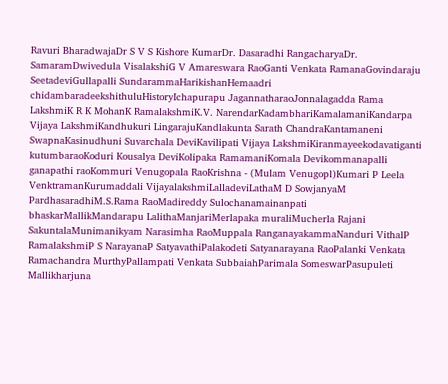Ravuri BharadwajaDr S V S Kishore KumarDr. Dasaradhi RangacharyaDr. SamaramDwivedula VisalakshiG V Amareswara RaoGanti Venkata RamanaGovindaraju SeetadeviGullapalli SundarammaHarikishanHemaadri chidambaradeekshithuluHistoryIchapurapu JagannatharaoJonnalagadda Rama LakshmiK R K MohanK RamalakshmiK.V. NarendarKadambhariKamalamaniKandarpa Vijaya LakshmiKandhukuri LingarajuKandlakunta Sarath ChandraKantamaneni SwapnaKasinudhuni Suvarchala DeviKavilipati Vijaya LakshmiKiranmayeekodavatiganti kutumbaraoKoduri Kousalya DeviKolipaka RamamaniKomala Devikommanapalli ganapathi raoKommuri Venugopala RaoKrishna - (Mulam Venugopl)Kumari P Leela VenktramanKurumaddali VijayalakshmiLalladeviLathaM D SowjanyaM PardhasaradhiM.S.Rama RaoMadireddy Sulochanamainanpati bhaskarMallikMandarapu LalithaManjariMerlapaka muraliMucherla Rajani SakuntalaMunimanikyam Narasimha RaoMuppala RanganayakammaNanduri VithalP RamalakshmiP S NarayanaP SatyavathiPalakodeti Satyanarayana RaoPalanki Venkata Ramachandra MurthyPallampati Venkata SubbaiahParimala SomeswarPasupuleti Mallikharjuna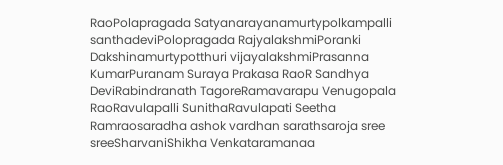RaoPolapragada Satyanarayanamurtypolkampalli santhadeviPolopragada RajyalakshmiPoranki Dakshinamurtypotthuri vijayalakshmiPrasanna KumarPuranam Suraya Prakasa RaoR Sandhya DeviRabindranath TagoreRamavarapu Venugopala RaoRavulapalli SunithaRavulapati Seetha Ramraosaradha ashok vardhan sarathsaroja sree sreeSharvaniShikha Venkataramanaa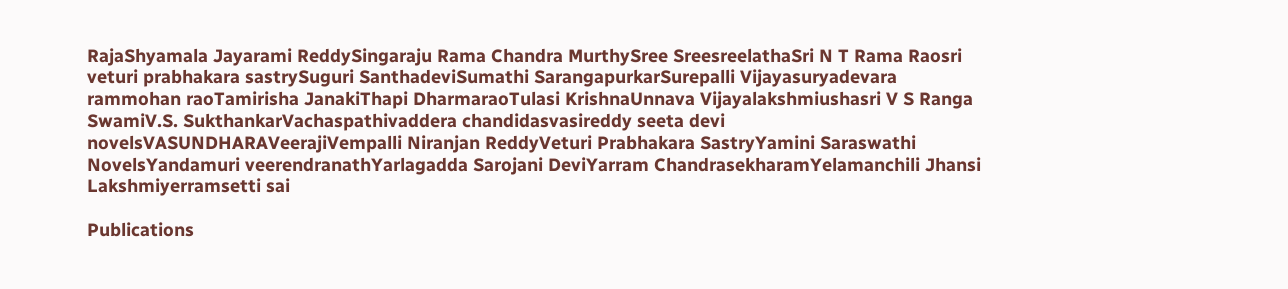RajaShyamala Jayarami ReddySingaraju Rama Chandra MurthySree SreesreelathaSri N T Rama Raosri veturi prabhakara sastrySuguri SanthadeviSumathi SarangapurkarSurepalli Vijayasuryadevara rammohan raoTamirisha JanakiThapi DharmaraoTulasi KrishnaUnnava Vijayalakshmiushasri V S Ranga SwamiV.S. SukthankarVachaspathivaddera chandidasvasireddy seeta devi novelsVASUNDHARAVeerajiVempalli Niranjan ReddyVeturi Prabhakara SastryYamini Saraswathi NovelsYandamuri veerendranathYarlagadda Sarojani DeviYarram ChandrasekharamYelamanchili Jhansi Lakshmiyerramsetti sai

Publications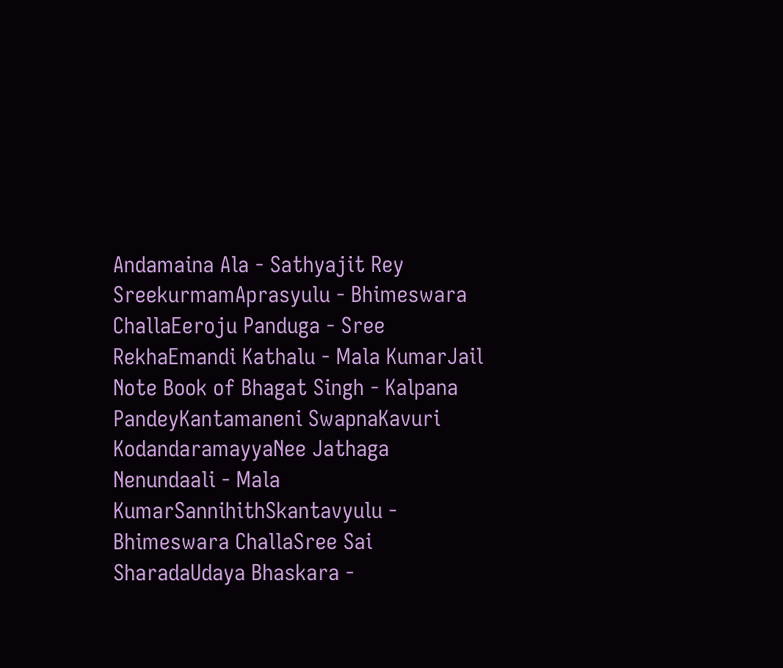Andamaina Ala - Sathyajit Rey SreekurmamAprasyulu - Bhimeswara ChallaEeroju Panduga - Sree RekhaEmandi Kathalu - Mala KumarJail Note Book of Bhagat Singh - Kalpana PandeyKantamaneni SwapnaKavuri KodandaramayyaNee Jathaga Nenundaali - Mala KumarSannihithSkantavyulu - Bhimeswara ChallaSree Sai SharadaUdaya Bhaskara -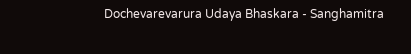Dochevarevarura Udaya Bhaskara - Sanghamitra